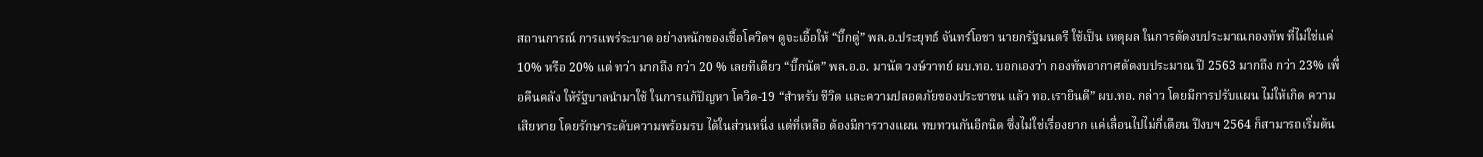สถานการณ์ การแพร่ระบาด อย่างหนักของเชื้อโควิดฯ ดูจะเอื้อให้ “บิ๊กตู่” พล.อ.ประยุทธ์ จันทร์โอชา นายกรัฐมนตรี ใช้เป็น เหตุผล ในการตัดงบประมาณกองทัพ ที่ไม่ใช่แค่ 10% หรือ 20% แต่ ทว่า มากถึง กว่า 20 % เลยทีเดียว “บิ๊กนัต” พล.อ.อ. มานัต วงษ์วาทย์ ผบ.ทอ. บอกเองว่า กองทัพอากาศตัดงบประมาณ ปี 2563 มากถึง กว่า 23% เพื่อคืนคลัง ให้รัฐบาลนำมาใช้ ในการแก้ปัญหา โควิด-19 “สำหรับ ชีวิต และความปลอดภัยของประชาชน แล้ว ทอ.เรายินดี” ผบ.ทอ. กล่าว โดยมีการปรับแผน ไม่ให้เกิด ความเสียหาย โดยรักษาระดับความพร้อมรบ ได้ในส่วนหนี่ง แต่ที่เหลือ ต้องมีการวางแผน ทบทวนกันอีกนิด ซึ่งไม่ใช่เรื่องยาก แค่เลื่อนไปไม่กี่เดือน ปีงบฯ 2564 ก็สามารถเริ่มต้น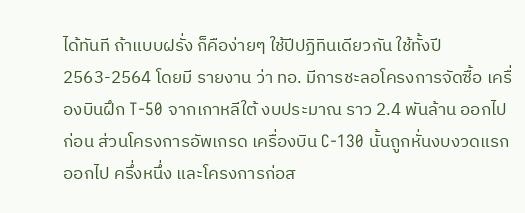ได้ทันที ถ้าแบบฝรั่ง ก็คือง่ายๆ ใช้ปีปฏิทินเดียวกัน ใช้ทั้งปี 2563-2564 โดยมี รายงาน ว่า ทอ. มีการชะลอโครงการจัดซื้อ เครื่องบินฝึก T-50 จากเกาหลีใต้ งบประมาณ ราว 2.4 พันล้าน ออกไปก่อน ส่วนโครงการอัพเกรด เครื่องบิน C-130 นั้นถูกหั่นงบงวดแรก ออกไป ครึ่งหนึ่ง และโครงการก่อส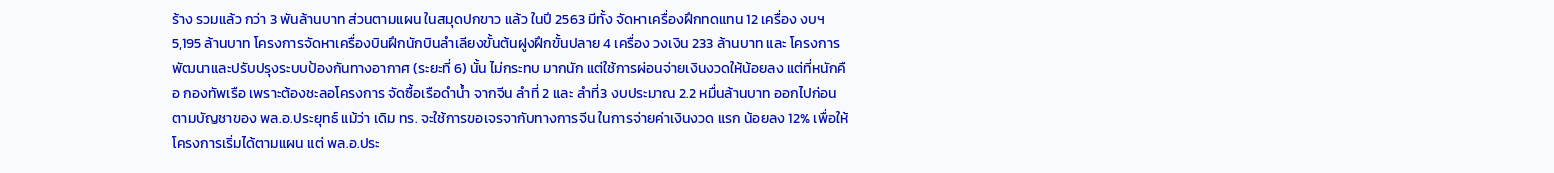ร้าง รวมแล้ว กว่า 3 พันล้านบาท ส่วนตามแผน ในสมุดปกขาว แล้ว ในปี 2563 มีทั้ง จัดหาเครื่องฝึกทดแทน 12 เครื่อง งบฯ 5,195 ล้านบาท โครงการจัดหาเครื่องบินฝึกนักบินลําเลียงขั้นต้นฝูงฝึกขั้นปลาย 4 เครื่อง วงเงิน 233 ล้านบาท และ โครงการพัฒนาและปรับปรุงระบบป้องกันทางอากาศ (ระยะที่ 6) นั้น ไม่กระทบ มากนัก แต่ใช้การผ่อนจ่ายเงินงวดให้น้อยลง แต่ที่หนักคือ กองทัพเรือ เพราะต้องชะลอโครงการ จัดซื้อเรือดำน้ำ จากจีน ลำที่ 2 และ ลำที่3 งบประมาณ 2.2 หมื่นล้านบาท ออกไปก่อน ตามบัญชาของ พล.อ.ประยุทธ์ แม้ว่า เดิม ทร. จะใช้การขอเจรจากับทางการจีน ในการจ่ายค่าเงินงวด แรก น้อยลง 12% เพื่อให้โครงการเริ่มได้ตามแผน แต่ พล.อ.ประ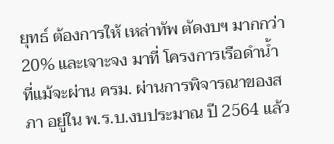ยุทธ์ ต้องการให้ เหล่าทัพ ตัดงบฯ มากกว่า20% และเจาะจง มาที่ โครงการเรือดำน้ำ ที่แม้จะผ่าน ครม. ผ่านการพิจารณาของสภา อยู่ใน พ.ร.บ.งบประมาณ ปี 2564 แล้ว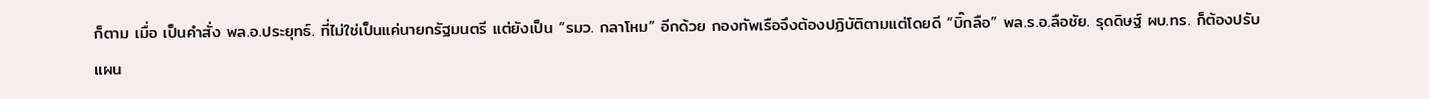ก็ตาม เมื่อ เป็นคำสั่ง พล.อ.ประยุทธ์. ที่ไม่ใช่เป็นแค่นายกรัฐมนตรี แต่ยังเป็น “รมว. กลาโหม” อีกด้วย กองทัพเรือจึงต้องปฏิบัติตามแต่โดยดี “บิ๊กลือ” พล.ร.อ.ลือชัย. รุดดิษฐ์ ผบ.ทร. ก็ต้องปรับแผน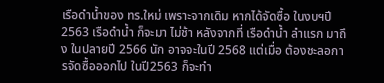เรือดำน้ำของ ทร.ใหม่ เพราะจากเดิม หากได้จัดซื้อ ในงบฯปี 2563 เรือดำน้ำ ก็จะมา ไม่ช้า หลังจากที่ เรือดำน้ำ ลำแรก มาถึง ในปลายปี 2566 นัก อาจจะในปี 2568 แต่เมื่อ ต้องชะลอการจัดซื้อออกไป ในปี2563 ก็จะทำ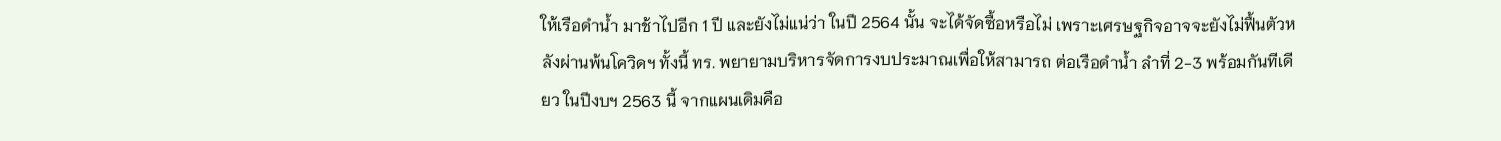ให้เรือดำน้ำ มาช้าไปอีก 1 ปี และยังไม่แน่ว่า ในปี 2564 นั้น จะได้จัดซื้อหรือไม่ เพราะเศรษฐกิจอาจจะยังไม่ฟื้นตัวหลังผ่านพ้นโควิดฯ ทั้งนี้ ทร. พยายามบริหารจัดการงบประมาณเพื่อให้สามารถ ต่อเรือดำน้ำ ลำที่ 2-3 พร้อมกันทีเดียว ในปีงบฯ 2563 นี้ จากแผนเดิมคือ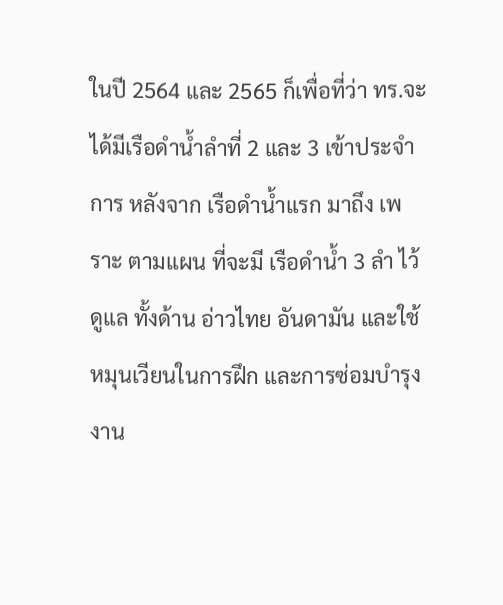ในปี 2564 และ 2565 ก็เพื่อที่ว่า ทร.จะได้มีเรือดำน้ำลำที่ 2 และ 3 เข้าประจำการ หลังจาก เรือดำน้ำแรก มาถึง เพราะ ตามแผน ที่จะมี เรือดำน้ำ 3 ลำ ไว้ดูแล ทั้งด้าน อ่าวไทย อันดามัน และใช้หมุนเวียนในการฝึก และการซ่อมบำรุง งาน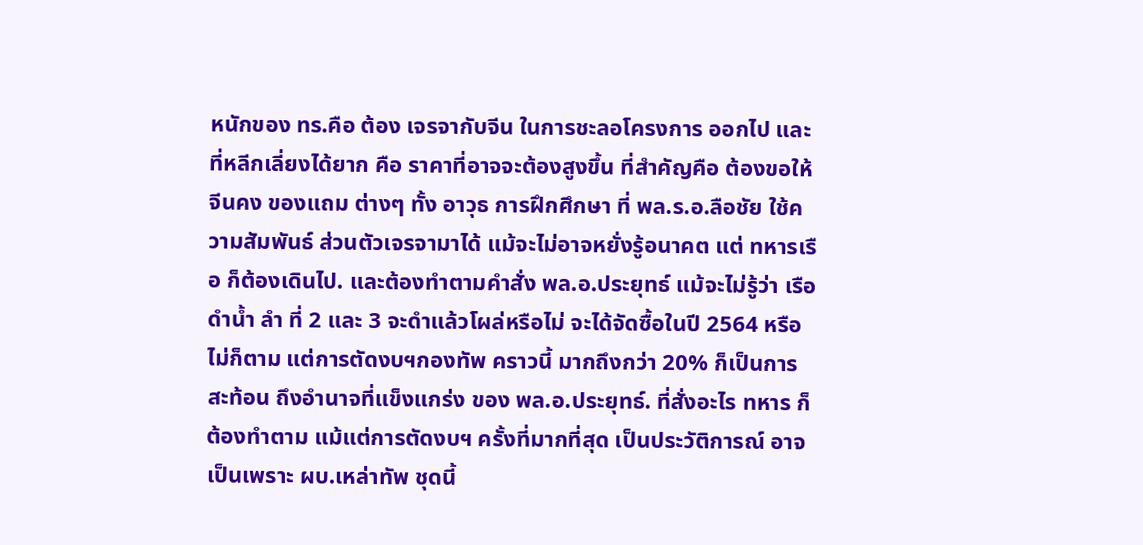หนักของ ทร.คือ ต้อง เจรจากับจีน ในการชะลอโครงการ ออกไป และที่หลีกเลี่ยงได้ยาก คือ ราคาที่อาจจะต้องสูงขึ้น ที่สำคัญคือ ต้องขอให้จีนคง ของแถม ต่างๆ ทั้ง อาวุธ การฝึกศึกษา ที่ พล.ร.อ.ลือชัย ใช้ความสัมพันธ์ ส่วนตัวเจรจามาได้ แม้จะไม่อาจหยั่งรู้อนาคต แต่ ทหารเรือ ก็ต้องเดินไป. และต้องทำตามคำสั่ง พล.อ.ประยุทธ์ แม้จะไม่รู้ว่า เรือดำน้ำ ลำ ที่ 2 และ 3 จะดำแล้วโผล่หรือไม่ จะได้จัดซื้อในปี 2564 หรือไม่ก็ตาม แต่การตัดงบฯกองทัพ คราวนี้ มากถึงกว่า 20% ก็เป็นการสะท้อน ถึงอำนาจที่แข็งแกร่ง ของ พล.อ.ประยุทธ์. ที่สั่งอะไร ทหาร ก็ต้องทำตาม แม้แต่การตัดงบฯ ครั้งที่มากที่สุด เป็นประวัติการณ์ อาจเป็นเพราะ ผบ.เหล่าทัพ ชุดนี้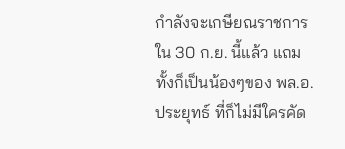กำลังจะเกษียณราชการ ใน 30 ก.ย. นี้แล้ว แถม ทั้งก็เป็นน้องๆของ พล.อ.ประยุทธ์ ที่ก็ไม่มีใครคัด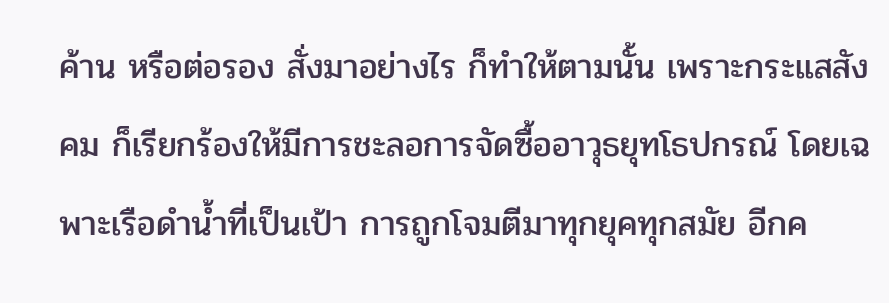ค้าน หรือต่อรอง สั่งมาอย่างไร ก็ทำให้ตามนั้น เพราะกระแสสังคม ก็เรียกร้องให้มีการชะลอการจัดซื้ออาวุธยุทโธปกรณ์ โดยเฉพาะเรือดำน้ำที่เป็นเป้า การถูกโจมตีมาทุกยุคทุกสมัย อีกค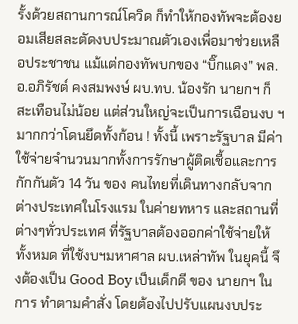รั้งด้วยสถานการณ์โควิด ก็ทำให้กองทัพจะต้องยอมเสียสละตัดงบประมาณตัวเองเพื่อมาช่วยเหลือประชาชน แม้แต่กองทัพบกของ “บิ๊กแดง” พล.อ.อภิรัชต์ คงสมพงษ์ ผบ.ทบ. น้องรัก นายกฯ ก็สะเทือนไม่น้อย แต่ส่วนใหญ่จะเป็นการเฉือนงบ ฯ มากกว่าโดนยึดทั้งก้อน ! ทั้งนี้ เพราะรัฐบาล มีค่าใช้จ่ายจำนวนมากทั้งการรักษาผู้ติดเชื้อและการกักกันตัว 14 วัน ของ คนไทยที่เดินทางกลับจากต่างประเทศในโรงแรม ในค่ายทหาร และสถานที่ต่างๆทั่วประเทศ ที่รัฐบาลต้องออกค่าใช้จ่ายให้ทั้งหมด ที่ใช้งบฯมหาศาล ผบ.เหล่าทัพ ในยุคนี้ จึงต้องเป็น Good Boy เป็นเด็กดี ของ นายกฯ ในการ ทำตามคำสั่ง โดยต้องไปปรับแผนงบประ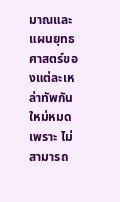มาณและแผนยุทธศาสตร์ของแต่ละเหล่าทัพกันใหม่หมด เพราะ ไม่สามารถ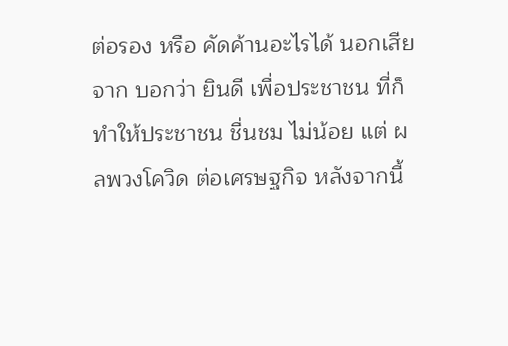ต่อรอง หรือ คัดค้านอะไรได้ นอกเสียจาก บอกว่า ยินดี เพื่อประชาชน ที่ก็ทำให้ประชาชน ชื่นชม ไม่น้อย แต่ ผลพวงโควิด ต่อเศรษฐกิจ หลังจากนี้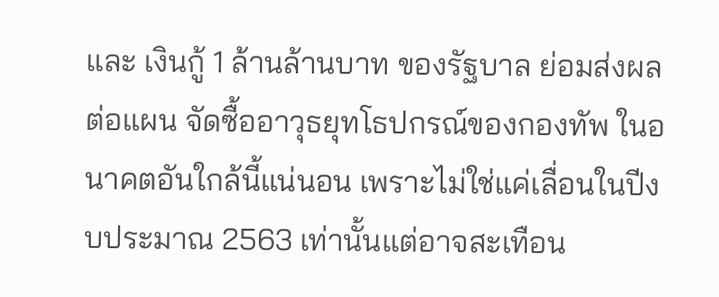และ เงินกู้ 1 ล้านล้านบาท ของรัฐบาล ย่อมส่งผล ต่อแผน จัดซื้ออาวุธยุทโธปกรณ์ของกองทัพ ในอนาคตอันใกล้นี้แน่นอน เพราะไม่ใช่แค่เลื่อนในปีงบประมาณ 2563 เท่านั้นแต่อาจสะเทือน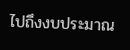ไปถึงงบประมาณ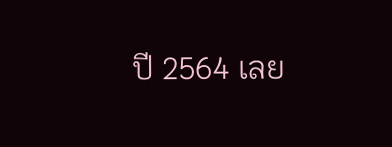ปี 2564 เลย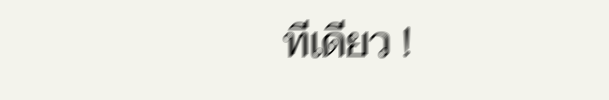ทีเดียว !